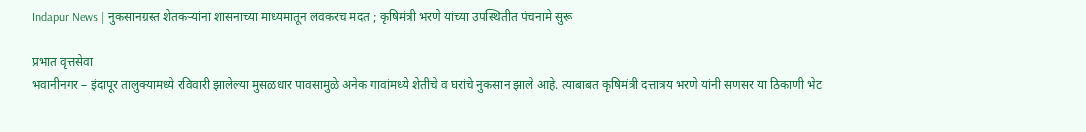Indapur News | नुकसानग्रस्त शेतकऱ्यांना शासनाच्या माध्यमातून लवकरच मदत ; कृषिमंत्री भरणे यांच्या उपस्थितीत पंचनामे सुरू

प्रभात वृत्तसेवा
भवानीनगर – इंदापूर तालुक्यामध्ये रविवारी झालेल्या मुसळधार पावसामुळे अनेक गावांमध्ये शेतीचे व घरांचे नुकसान झाले आहे. त्याबाबत कृषिमंत्री दत्तात्रय भरणे यांनी सणसर या ठिकाणी भेट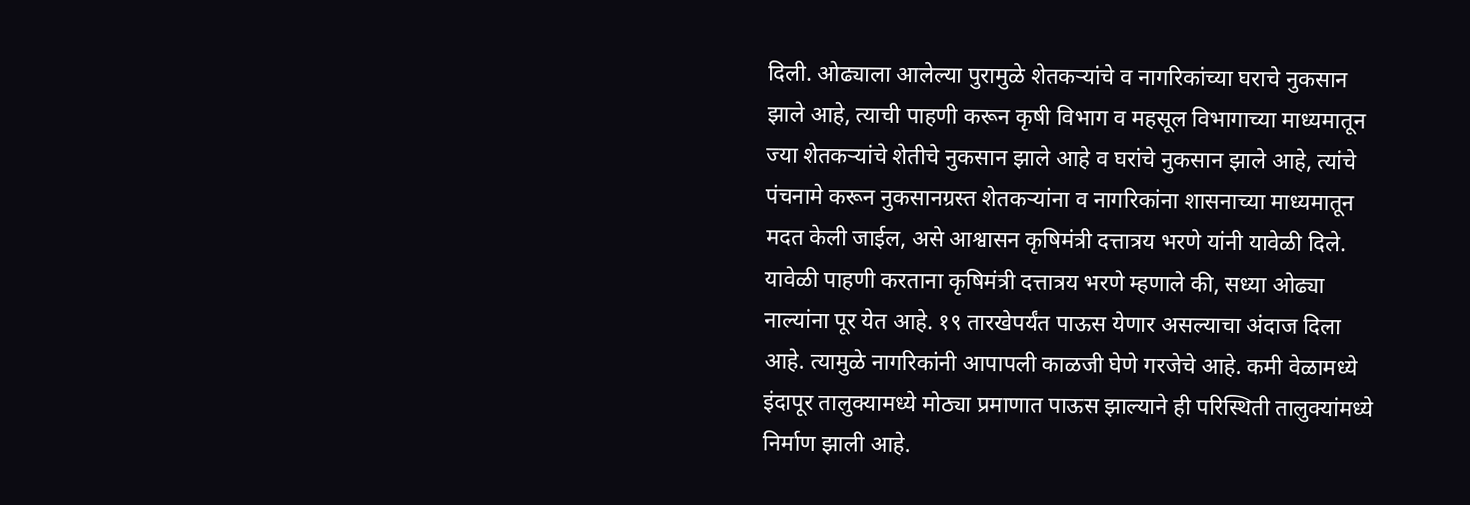दिली. ओढ्याला आलेल्या पुरामुळे शेतकऱ्यांचे व नागरिकांच्या घराचे नुकसान झाले आहे, त्याची पाहणी करून कृषी विभाग व महसूल विभागाच्या माध्यमातून ज्या शेतकऱ्यांचे शेतीचे नुकसान झाले आहे व घरांचे नुकसान झाले आहे, त्यांचे पंचनामे करून नुकसानग्रस्त शेतकऱ्यांना व नागरिकांना शासनाच्या माध्यमातून मदत केली जाईल, असे आश्वासन कृषिमंत्री दत्तात्रय भरणे यांनी यावेळी दिले.
यावेळी पाहणी करताना कृषिमंत्री दत्तात्रय भरणे म्हणाले की, सध्या ओढ्या नाल्यांना पूर येत आहे. १९ तारखेपर्यंत पाऊस येणार असल्याचा अंदाज दिला आहे. त्यामुळे नागरिकांनी आपापली काळजी घेणे गरजेचे आहे. कमी वेळामध्ये इंदापूर तालुक्यामध्ये मोठ्या प्रमाणात पाऊस झाल्याने ही परिस्थिती तालुक्यांमध्ये निर्माण झाली आहे.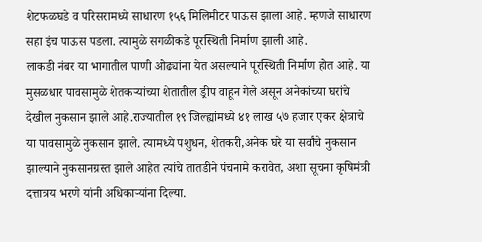शेटफळघडे व परिसरामध्ये साधारण १५६ मिलिमीटर पाऊस झाला आहे. म्हणजे साधारण सहा इंच पाऊस पडला. त्यामुळे सगळीकडे पूरस्थिती निर्माण झाली आहे.
लाकडी नंबर या भागातील पाणी ओढ्यांना येत असल्याने पूरस्थिती निर्माण होत आहे. या मुसळधार पावसामुळे शेतकऱ्यांच्या शेतातील ड्रीप वाहून गेले असून अनेकांच्या घरांचे देखील नुकसान झाले आहे.राज्यातील १९ जिल्ह्यांमध्ये ४१ लाख ५७ हजार एकर क्षेत्राचे या पावसामुळे नुकसान झाले. त्यामध्ये पशुधन, शेतकरी,अनेक घरे या सर्वांचे नुकसान झाल्याने नुकसानग्रस्त झाले आहेत त्यांचे तातडीने पंचनामे करावेत, अशा सूचना कृषिमंत्री दत्तात्रय भरणे यांनी अधिकाऱ्यांना दिल्या.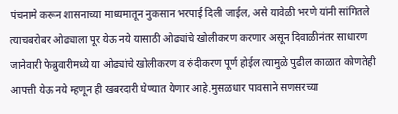पंचनामे करून शासनाच्या माध्यमातून नुकसान भरपाई दिली जाईल, असे यावेळी भरणे यांनी सांगितले त्याचबरोबर ओढ्याला पूर येऊ नये यासाठी ओढ्यांचे खोलीकरण करणार असून दिवाळीनंतर साधारण जानेवारी फेब्रुवारीमध्ये या ओढ्यांचे खोलीकरण व रुंदीकरण पूर्ण होईल त्यामुळे पुढील काळात कोणतेही आपत्ती येऊ नये म्हणून ही खबरदारी घेण्यात येणार आहे.मुसळधार पावसाने सणसरच्या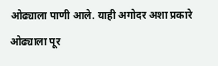ओढ्याला पाणी आले. याही अगोदर अशा प्रकारे ओढ्याला पूर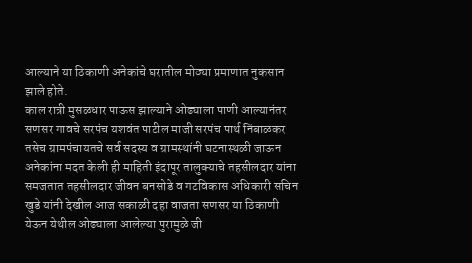आल्याने या ठिकाणी अनेकांचे घरातील मोठ्या प्रमाणात नुकसान झाले होते.
काल रात्री मुसळधार पाऊस झाल्याने ओढ्याला पाणी आल्यानंतर सणसर गावचे सरपंच यशवंत पाटील माजी सरपंच पार्थ निंबाळकर तसेच ग्रामपंचायतचे सर्व सदस्य व ग्रामस्थांनी घटनास्थळी जाऊन अनेकांना मदत केली ही माहिती इंदापूर तालुक्याचे तहसीलदार यांना समजतात तहसीलदार जीवन बनसोडे व गटविकास अधिकारी सचिन खुडे यांनी देखील आज सकाळी दहा वाजता सणसर या ठिकाणी येऊन येथील ओढ्याला आलेल्या पुरामुळे जी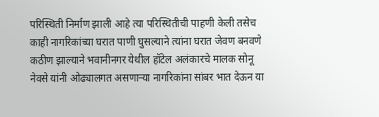परिस्थिती निर्माण झाली आहे त्या परिस्थितीची पाहणी केली तसेच काही नागरिकांच्या घरात पाणी घुसल्याने त्यांना घरात जेवण बनवणे कठीण झाल्याने भवानीनगर येथील हॉटेल अलंकारचे मालक सोनू नेवसे यांनी ओढ्यालगत असणाऱ्या नागरिकांना सांबर भात देऊन या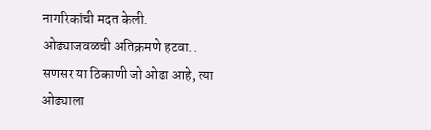नागरिकांची मदत केली.
ओढ्याजवळची अतिक्रमणे हटवा..
सणसर या ठिकाणी जो ओढा आहे, त्या ओढ्याला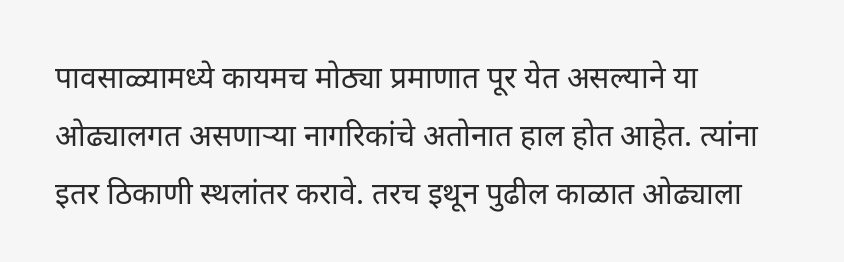पावसाळ्यामध्ये कायमच मोठ्या प्रमाणात पूर येत असल्याने या ओढ्यालगत असणाऱ्या नागरिकांचे अतोनात हाल होत आहेत. त्यांना इतर ठिकाणी स्थलांतर करावे. तरच इथून पुढील काळात ओढ्याला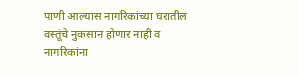पाणी आल्यास नागरिकांच्या घरातील वस्तूंचे नुकसान होणार नाही व नागरिकांना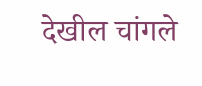देखील चांगले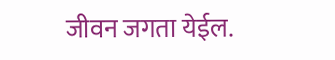जीवन जगता येईल.